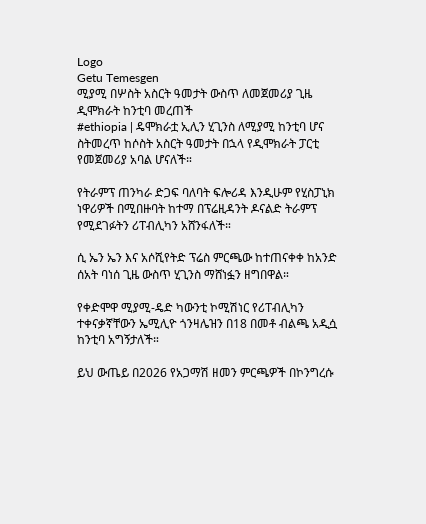Logo
Getu Temesgen
ሚያሚ በሦስት አስርት ዓመታት ውስጥ ለመጀመሪያ ጊዜ ዲሞክራት ከንቲባ መረጠች
#ethiopia | ዴሞክራቷ ኢሊን ሂጊንስ ለሚያሚ ከንቲባ ሆና ስትመረጥ ከሶስት አስርት ዓመታት በኋላ የዲሞክራት ፓርቲ የመጀመሪያ አባል ሆናለች።

የትራምፕ ጠንካራ ድጋፍ ባለባት ፍሎሪዳ እንዲሁም የሂስፓኒክ ነዋሪዎች በሚበዙባት ከተማ በፕሬዚዳንት ዶናልድ ትራምፕ የሚደገፉትን ሪፐብሊካን አሸንፋለች።

ሲ ኤን ኤን እና አሶሺየትድ ፕሬስ ምርጫው ከተጠናቀቀ ከአንድ ሰአት ባነሰ ጊዜ ውስጥ ሂጊንስ ማሸነፏን ዘግበዋል።

የቀድሞዋ ሚያሚ-ዴድ ካውንቲ ኮሚሽነር የሪፐብሊካን ተቀናቃኛቸውን ኤሚሊዮ ጎንዛሌዝን በ18 በመቶ ብልጫ አዲሷ ከንቲባ አግኝታለች።

ይህ ውጤይ በ2026 የአጋማሽ ዘመን ምርጫዎች በኮንግረሱ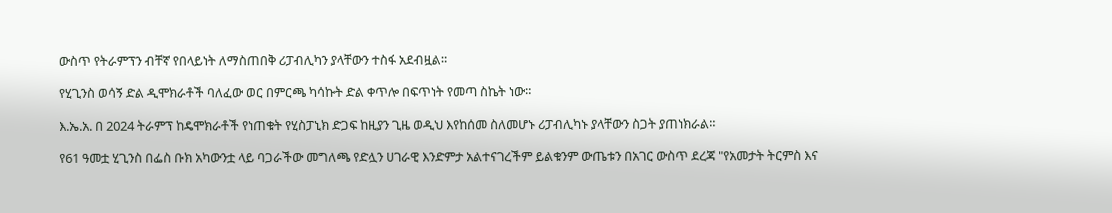ውስጥ የትራምፕን ብቸኛ የበላይነት ለማስጠበቅ ሪፓብሊካን ያላቸውን ተስፋ አደብዟል።

የሂጊንስ ወሳኝ ድል ዲሞክራቶች ባለፈው ወር በምርጫ ካሳኩት ድል ቀጥሎ በፍጥነት የመጣ ስኬት ነው።

እ.ኤ.አ. በ 2024 ትራምፕ ከዴሞክራቶች የነጠቁት የሂስፓኒክ ድጋፍ ከዚያን ጊዜ ወዲህ እየከሰመ ስለመሆኑ ሪፓብሊካኑ ያላቸውን ስጋት ያጠነክራል።

የ61 ዓመቷ ሂጊንስ በፌስ ቡክ አካውንቷ ላይ ባጋራችው መግለጫ የድሏን ሀገራዊ እንድምታ አልተናገረችም ይልቁንም ውጤቱን በአገር ውስጥ ደረጃ "የአመታት ትርምስ እና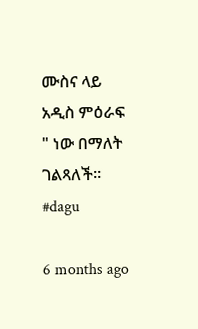ሙስና ላይ አዲስ ምዕራፍ " ነው በማለት ገልጻለች። #dagu

6 months ago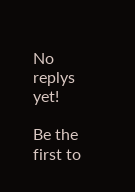No replys yet!

Be the first to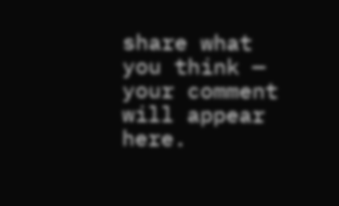share what you think — your comment will appear here.